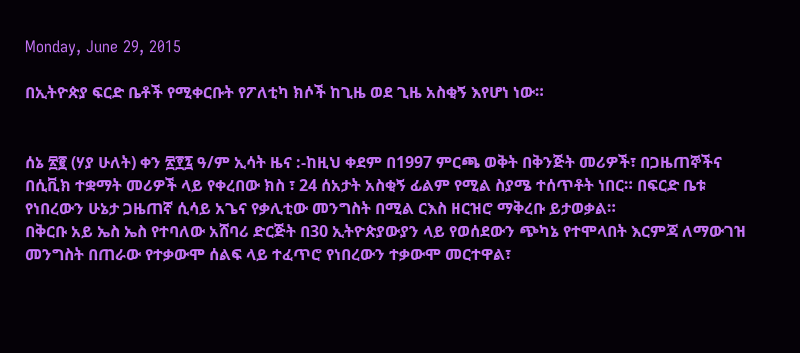Monday, June 29, 2015

በኢትዮጵያ ፍርድ ቤቶች የሚቀርቡት የፖለቲካ ክሶች ከጊዜ ወደ ጊዜ አስቂኝ እየሆነ ነው።


ሰኔ ፳፪ (ሃያ ሁለት) ቀን ፳፻፯ ዓ/ም ኢሳት ዜና :-ከዚህ ቀደም በ1997 ምርጫ ወቅት በቅንጅት መሪዎች፣ በጋዜጠኞችና በሲቪክ ተቋማት መሪዎች ላይ የቀረበው ክስ ፣ 24 ሰአታት አስቂኝ ፊልም የሚል ስያሜ ተሰጥቶት ነበር። በፍርድ ቤቱ የነበረውን ሁኔታ ጋዜጠኛ ሲሳይ አጌና የቃሊቲው መንግስት በሚል ርእስ ዘርዝሮ ማቅረቡ ይታወቃል።
በቅርቡ አይ ኤስ ኤስ የተባለው አሸባሪ ድርጅት በ30 ኢትዮጵያውያን ላይ የወሰደውን ጭካኔ የተሞላበት እርምጃ ለማውገዝ መንግስት በጠራው የተቃውሞ ሰልፍ ላይ ተፈጥሮ የነበረውን ተቃውሞ መርተዋል፣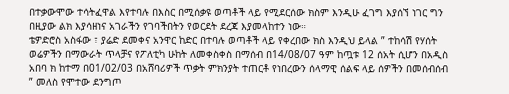በተቃውሞው ተሳትፈዋል እየተባሉ በእስር በሚሰቃዩ ወጣቶች ላይ የሚደርሰው ክስም እንዲሁ ፈገግ እያሰኘ ነገር ግን በዚያው ልክ እያሳዘነና አገራችን የገባችበትን የወርደት ደረጃ እያመላከተን ነው።
ቴዎድሮስ አስፋው ፣ ያሬድ ደመቀና አንዋር ከድር በተባሉ ወጣቶች ላይ የቀረበው ክስ እንዲህ ይላል ” ተከሳሽ የሃሰት ወሬዎችን በማውራት ጥላቻና የፖለቲካ ሁከት ለመቀስቀስ በማሰብ በ14/08/07 ዓም ከጧቱ 12 ሰአት ሲሆን በአዲስ አበባ ክ ከተማ በ01/02/03 በአሸባሪዎች ጥቃት ምክንያት ተጠርቶ የነበረውን ሰላማዊ ሰልፍ ላይ ሰዎችን በመሰብሰብ ” መለስ የሞተው ደንግጦ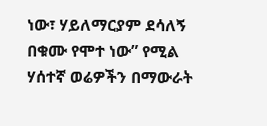ነው፣ ሃይለማርያም ደሳለኝ በቁሙ የሞተ ነው” የሚል ሃሰተኛ ወሬዎችን በማውራት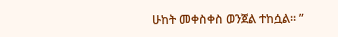ሁከት መቀስቀስ ወንጀል ተከሷል። ”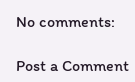No comments:

Post a Comment